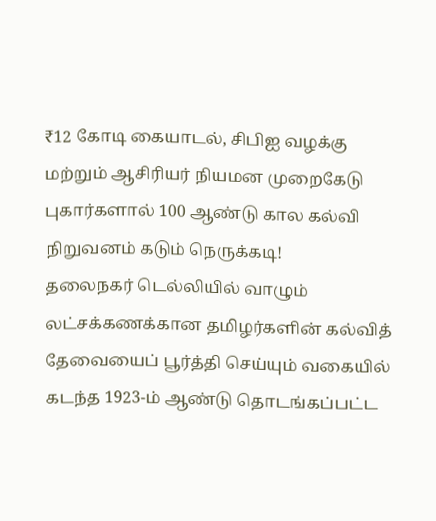₹12 கோடி கையாடல், சிபிஐ வழக்கு மற்றும் ஆசிரியர் நியமன முறைகேடு புகார்களால் 100 ஆண்டு கால கல்வி நிறுவனம் கடும் நெருக்கடி!
தலைநகர் டெல்லியில் வாழும் லட்சக்கணக்கான தமிழர்களின் கல்வித் தேவையைப் பூர்த்தி செய்யும் வகையில் கடந்த 1923-ம் ஆண்டு தொடங்கப்பட்ட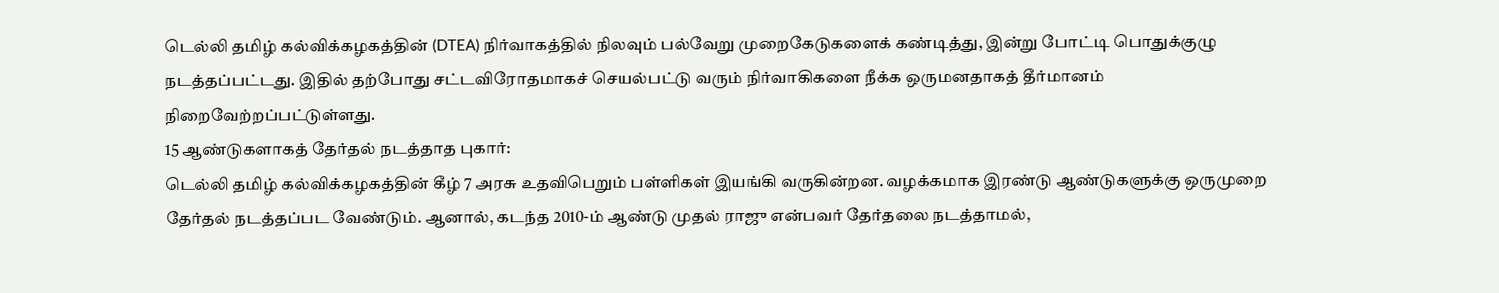டெல்லி தமிழ் கல்விக்கழகத்தின் (DTEA) நிர்வாகத்தில் நிலவும் பல்வேறு முறைகேடுகளைக் கண்டித்து, இன்று போட்டி பொதுக்குழு நடத்தப்பட்டது. இதில் தற்போது சட்டவிரோதமாகச் செயல்பட்டு வரும் நிர்வாகிகளை நீக்க ஒருமனதாகத் தீர்மானம் நிறைவேற்றப்பட்டுள்ளது.
15 ஆண்டுகளாகத் தேர்தல் நடத்தாத புகார்:
டெல்லி தமிழ் கல்விக்கழகத்தின் கீழ் 7 அரசு உதவிபெறும் பள்ளிகள் இயங்கி வருகின்றன. வழக்கமாக இரண்டு ஆண்டுகளுக்கு ஒருமுறை தேர்தல் நடத்தப்பட வேண்டும். ஆனால், கடந்த 2010-ம் ஆண்டு முதல் ராஜு என்பவர் தேர்தலை நடத்தாமல்,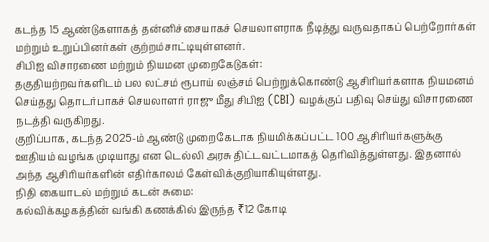கடந்த 15 ஆண்டுகளாகத் தன்னிச்சையாகச் செயலாளராக நீடித்து வருவதாகப் பெற்றோர்கள் மற்றும் உறுப்பினர்கள் குற்றம்சாட்டியுள்ளனர்.
சிபிஐ விசாரணை மற்றும் நியமன முறைகேடுகள்:
தகுதியற்றவர்களிடம் பல லட்சம் ரூபாய் லஞ்சம் பெற்றுக்கொண்டு ஆசிரியர்களாக நியமனம் செய்தது தொடர்பாகச் செயலாளர் ராஜு மீது சிபிஐ (CBI) வழக்குப் பதிவு செய்து விசாரணை நடத்தி வருகிறது.
குறிப்பாக, கடந்த 2025-ம் ஆண்டு முறைகேடாக நியமிக்கப்பட்ட 100 ஆசிரியர்களுக்கு ஊதியம் வழங்க முடியாது என டெல்லி அரசு திட்டவட்டமாகத் தெரிவித்துள்ளது. இதனால் அந்த ஆசிரியர்களின் எதிர்காலம் கேள்விக்குறியாகியுள்ளது.
நிதி கையாடல் மற்றும் கடன் சுமை:
கல்விக்கழகத்தின் வங்கி கணக்கில் இருந்த ₹12 கோடி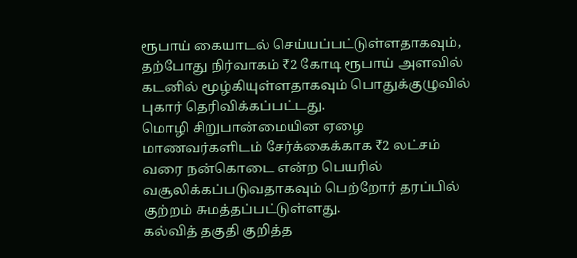ரூபாய் கையாடல் செய்யப்பட்டுள்ளதாகவும், தற்போது நிர்வாகம் ₹2 கோடி ரூபாய் அளவில் கடனில் மூழ்கியுள்ளதாகவும் பொதுக்குழுவில் புகார் தெரிவிக்கப்பட்டது.
மொழி சிறுபான்மையின ஏழை மாணவர்களிடம் சேர்க்கைக்காக ₹2 லட்சம் வரை நன்கொடை என்ற பெயரில் வசூலிக்கப்படுவதாகவும் பெற்றோர் தரப்பில் குற்றம் சுமத்தப்பட்டுள்ளது.
கல்வித் தகுதி குறித்த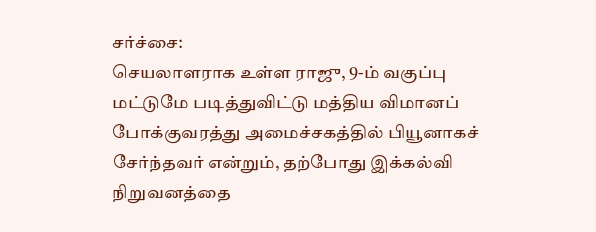சர்ச்சை:
செயலாளராக உள்ள ராஜு, 9-ம் வகுப்பு மட்டுமே படித்துவிட்டு மத்திய விமானப் போக்குவரத்து அமைச்சகத்தில் பியூனாகச் சேர்ந்தவர் என்றும், தற்போது இக்கல்வி நிறுவனத்தை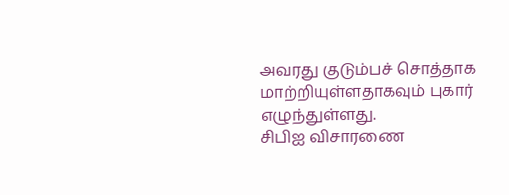அவரது குடும்பச் சொத்தாக மாற்றியுள்ளதாகவும் புகார் எழுந்துள்ளது.
சிபிஐ விசாரணை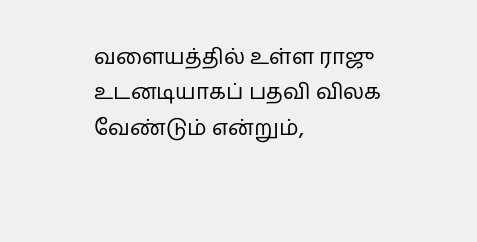வளையத்தில் உள்ள ராஜு உடனடியாகப் பதவி விலக வேண்டும் என்றும்,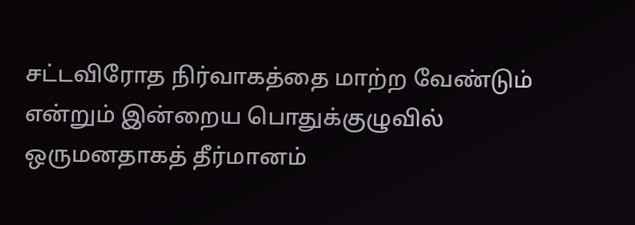சட்டவிரோத நிர்வாகத்தை மாற்ற வேண்டும் என்றும் இன்றைய பொதுக்குழுவில் ஒருமனதாகத் தீர்மானம்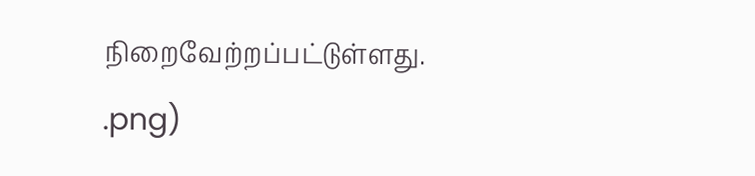நிறைவேற்றப்பட்டுள்ளது.
.png)